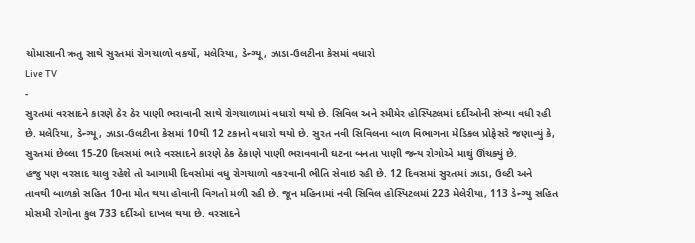ચોમાસાની ઋતુ સાથે સુરતમાં રોગચાળો વકર્યો, મલેરિયા, ડેન્ગ્યૂ, ઝાડા-ઉલટીના કેસમાં વધારો
Live TV
-
સુરતમાં વરસાદને કારણે ઠેર ઠેર પાણી ભરાવાની સાથે રોગચાળામાં વધારો થયો છે. સિવિલ અને સ્મીમેર હોસ્પિટલમાં દર્દીઓની સંખ્યા વધી રહી છે. મલેરિયા, ડેન્ગ્યૂ, ઝાડા-ઉલટીના કેસમાં 10થી 12 ટકાનો વધારો થયો છે. સુરત નવી સિવિલના બાળ વિભાગના મેડિકલ પ્રોફેસરે જણાવ્યું કે, સુરતમાં છેલ્લા 15-20 દિવસમાં ભારે વરસાદને કારણે ઠેક ઠેકાણે પાણી ભરાવવાની ઘટના બનતા પાણી જન્ય રોગોએ માથું ઊંચક્યું છે.
હજુ પણ વરસાદ ચાલુ રહેશે તો આગામી દિવસોમાં વધુ રોગચાળો વકરવાની ભીતિ સેવાઇ રહી છે. 12 દિવસમાં સુરતમાં ઝાડા, ઉલ્ટી અને તાવથી બાળકો સહિત 10ના મોત થયા હોવાની વિગતો મળી રહી છે. જૂન મહિનામાં નવી સિવિલ હોસ્પિટલમાં 223 મેલેરીયા, 113 ડેન્ગ્યુ સહિત મોસમી રોગોના કુલ 733 દર્દીઓ દાખલ થયા છે. વરસાદને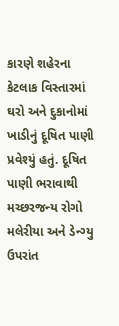કારણે શહેરના કેટલાક વિસ્તારમાં ઘરો અને દુકાનોમાં ખાડીનું દૂષિત પાણી પ્રવેશ્યું હતું. દૂષિત પાણી ભરાવાથી મચ્છરજન્ય રોગો મલેરીયા અને ડેન્ગ્યુ ઉપરાંત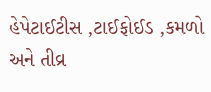હેપેટાઈટીસ ,ટાઈફોઈડ ,કમળો અને તીવ્ર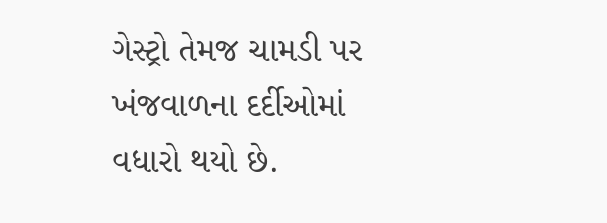ગેસ્ટ્રો તેમજ ચામડી પર ખંજવાળના દર્દીઓમાં વધારો થયો છે.